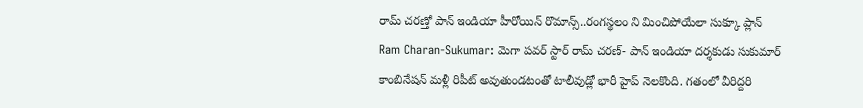రామ్ చరణ్తో పాన్ ఇండియా హీరోయిన్ రొమాన్స్..రంగస్థలం ని మించిపోయేలా సుక్కూ ప్లాన్
Ram Charan-Sukumar: మెగా పవర్ స్టార్ రామ్ చరణ్- పాన్ ఇండియా దర్శకుడు సుకుమార్ కాంబినేషన్ మళ్లీ రిపీట్ అవుతుండటంతో టాలీవుడ్లో భారీ హైప్ నెలకొంది. గతంలో వీరిద్దరి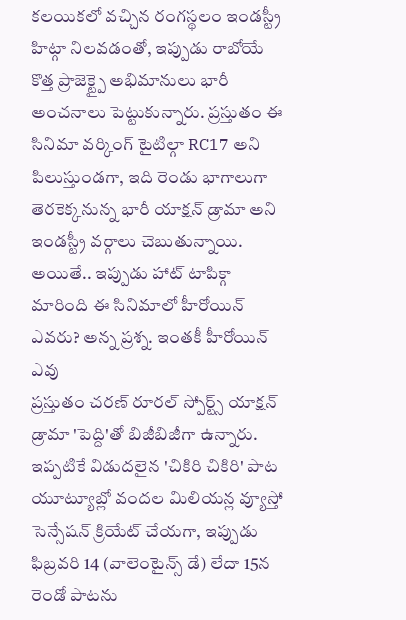కలయికలో వచ్చిన రంగస్థలం ఇండస్ట్రీ హిట్గా నిలవడంతో, ఇప్పుడు రాబోయే కొత్త ప్రాజెక్ట్పై అభిమానులు భారీ అంచనాలు పెట్టుకున్నారు. ప్రస్తుతం ఈ సినిమా వర్కింగ్ టైటిల్గా RC17 అని పిలుస్తుండగా, ఇది రెండు భాగాలుగా తెరకెక్కనున్న భారీ యాక్షన్ డ్రామా అని ఇండస్ట్రీ వర్గాలు చెబుతున్నాయి. అయితే.. ఇప్పుడు హాట్ టాపిక్గా మారింది ఈ సినిమాలో హీరోయిన్ ఎవరు? అన్న ప్రశ్న. ఇంతకీ హీరోయిన్ ఎవు
ప్రస్తుతం చరణ్ రూరల్ స్పోర్ట్స్ యాక్షన్ డ్రామా 'పెద్ది'తో బిజీబిజీగా ఉన్నారు. ఇప్పటికే విడుదలైన 'చికిరి చికిరి' పాట యూట్యూబ్లో వందల మిలియన్ల వ్యూస్తో సెన్సేషన్ క్రియేట్ చేయగా, ఇప్పుడు ఫిబ్రవరి 14 (వాలెంటైన్స్ డే) లేదా 15న రెండో పాటను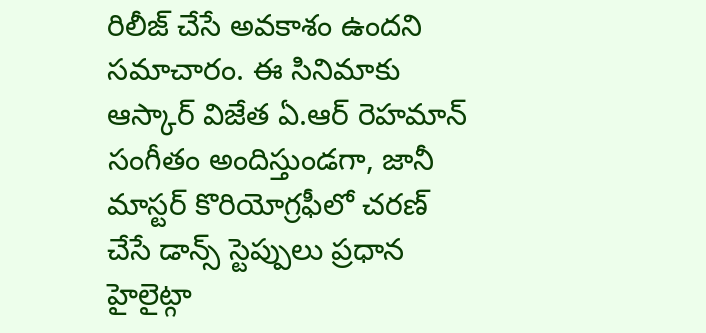రిలీజ్ చేసే అవకాశం ఉందని సమాచారం. ఈ సినిమాకు ఆస్కార్ విజేత ఏ.ఆర్ రెహమాన్ సంగీతం అందిస్తుండగా, జానీ మాస్టర్ కొరియోగ్రఫీలో చరణ్ చేసే డాన్స్ స్టెప్పులు ప్రధాన హైలైట్గా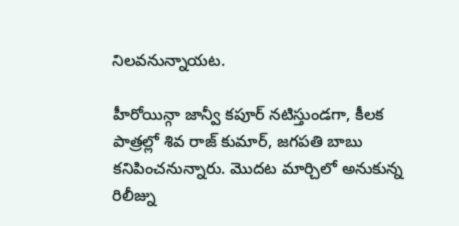నిలవనున్నాయట.

హీరోయిన్గా జాన్వీ కపూర్ నటిస్తుండగా, కీలక పాత్రల్లో శివ రాజ్ కుమార్, జగపతి బాబు కనిపించనున్నారు. మొదట మార్చిలో అనుకున్న రిలీజ్ను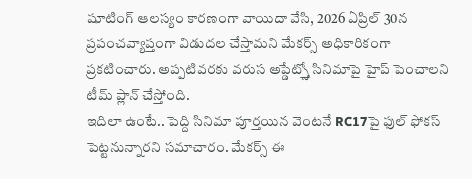షూటింగ్ ఆలస్యం కారణంగా వాయిదా వేసి, 2026 ఏప్రిల్ 30న ప్రపంచవ్యాప్తంగా విడుదల చేస్తామని మేకర్స్ అధికారికంగా ప్రకటించారు. అప్పటివరకు వరుస అప్డేట్స్తో సినిమాపై హైప్ పెంచాలని టీమ్ ప్లాన్ చేస్తోంది.
ఇదిలా ఉంటే.. పెద్ది సినిమా పూర్తయిన వెంటనే RC17పై ఫుల్ ఫోకస్ పెట్టనున్నారని సమాచారం. మేకర్స్ ఈ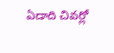ఏడాది చివర్లో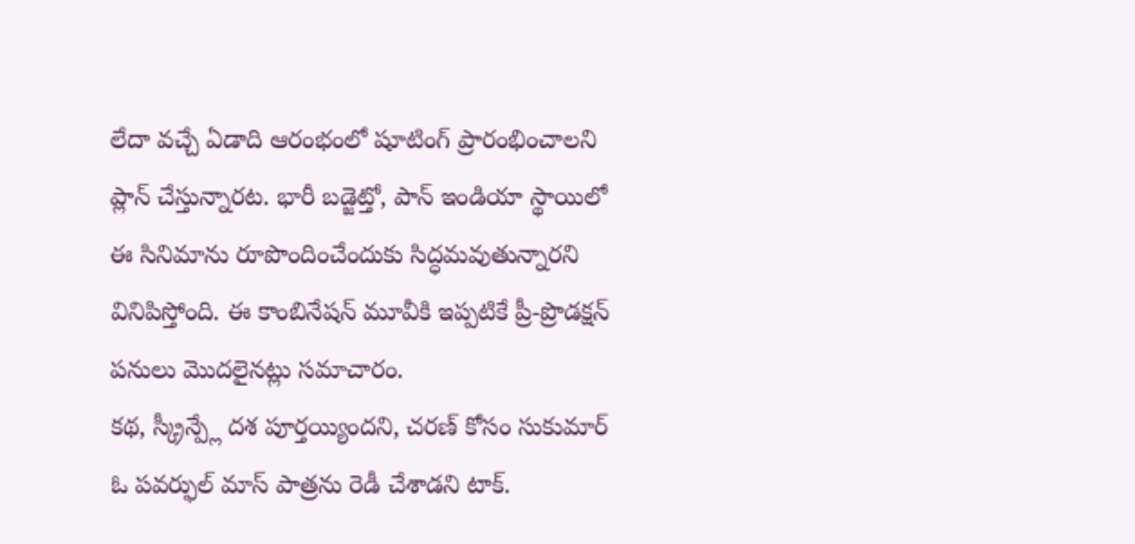లేదా వచ్చే ఏడాది ఆరంభంలో షూటింగ్ ప్రారంభించాలని ప్లాన్ చేస్తున్నారట. భారీ బడ్జెట్తో, పాన్ ఇండియా స్థాయిలో ఈ సినిమాను రూపొందించేందుకు సిద్ధమవుతున్నారని వినిపిస్తోంది. ఈ కాంబినేషన్ మూవీకి ఇప్పటికే ప్రీ-ప్రొడక్షన్ పనులు మొదలైనట్లు సమాచారం.
కథ, స్క్రీన్ప్లే దశ పూర్తయ్యిందని, చరణ్ కోసం సుకుమార్ ఓ పవర్ఫుల్ మాస్ పాత్రను రెడీ చేశాడని టాక్.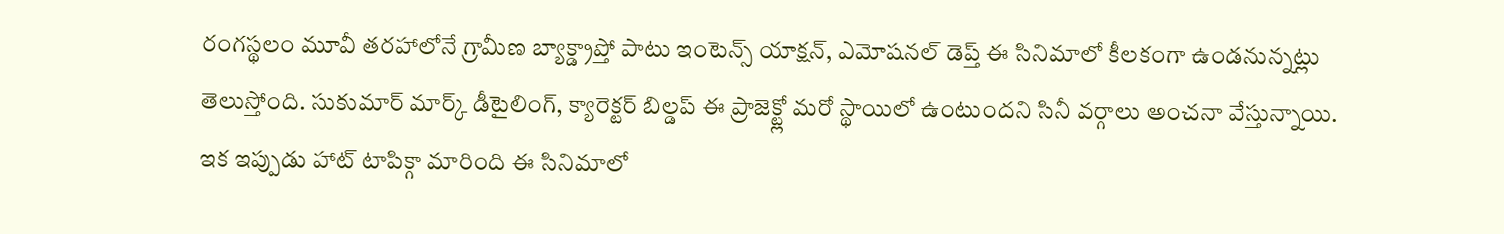రంగస్థలం మూవీ తరహాలోనే గ్రామీణ బ్యాక్డ్రాప్తో పాటు ఇంటెన్స్ యాక్షన్, ఎమోషనల్ డెప్త్ ఈ సినిమాలో కీలకంగా ఉండనున్నట్లు తెలుస్తోంది. సుకుమార్ మార్క్ డీటైలింగ్, క్యారెక్టర్ బిల్డప్ ఈ ప్రాజెక్ట్లో మరో స్థాయిలో ఉంటుందని సినీ వర్గాలు అంచనా వేస్తున్నాయి.
ఇక ఇప్పుడు హాట్ టాపిక్గా మారింది ఈ సినిమాలో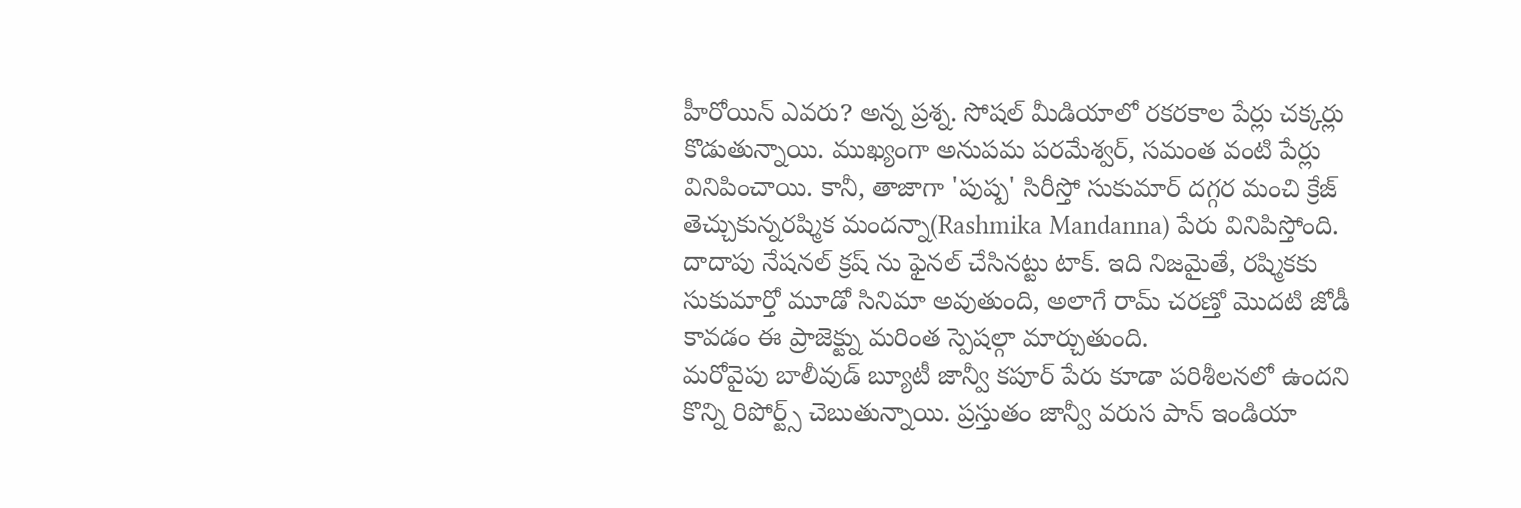హీరోయిన్ ఎవరు? అన్న ప్రశ్న. సోషల్ మీడియాలో రకరకాల పేర్లు చక్కర్లు కొడుతున్నాయి. ముఖ్యంగా అనుపమ పరమేశ్వర్, సమంత వంటి పేర్లు వినిపించాయి. కానీ, తాజాగా 'పుష్ప' సిరీస్తో సుకుమార్ దగ్గర మంచి క్రేజ్ తెచ్చుకున్నరష్మిక మందన్నా(Rashmika Mandanna) పేరు వినిపిస్తోంది. దాదాపు నేషనల్ క్రష్ ను ఫైనల్ చేసినట్టు టాక్. ఇది నిజమైతే, రష్మికకు సుకుమార్తో మూడో సినిమా అవుతుంది, అలాగే రామ్ చరణ్తో మొదటి జోడీ కావడం ఈ ప్రాజెక్ట్ను మరింత స్పెషల్గా మార్చుతుంది.
మరోవైపు బాలీవుడ్ బ్యూటీ జాన్వీ కపూర్ పేరు కూడా పరిశీలనలో ఉందని కొన్ని రిపోర్ట్స్ చెబుతున్నాయి. ప్రస్తుతం జాన్వీ వరుస పాన్ ఇండియా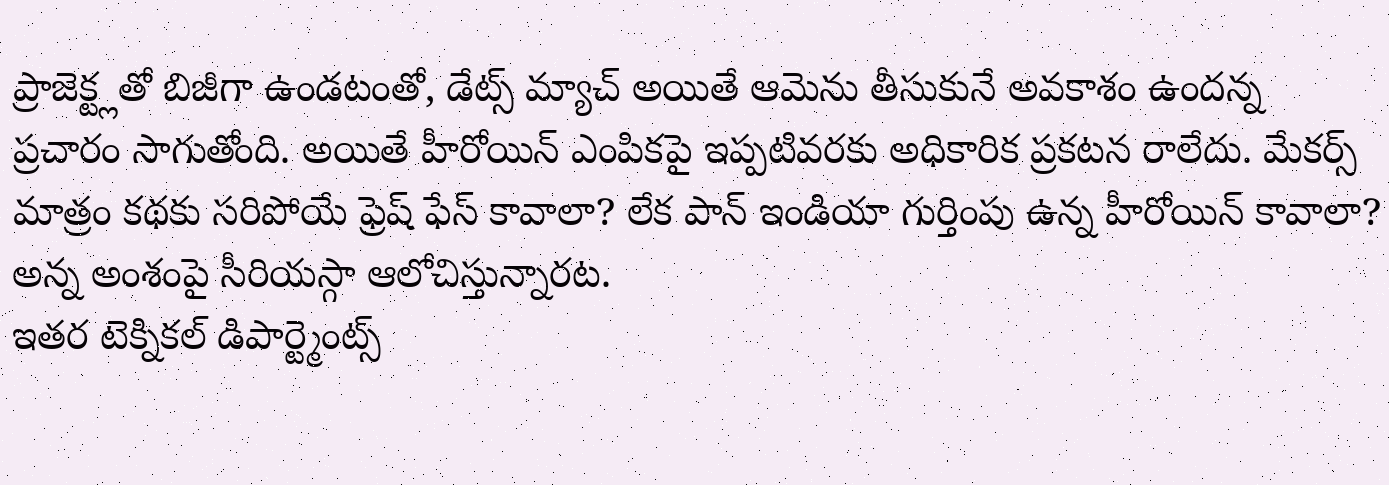ప్రాజెక్ట్లతో బిజీగా ఉండటంతో, డేట్స్ మ్యాచ్ అయితే ఆమెను తీసుకునే అవకాశం ఉందన్న ప్రచారం సాగుతోంది. అయితే హీరోయిన్ ఎంపికపై ఇప్పటివరకు అధికారిక ప్రకటన రాలేదు. మేకర్స్ మాత్రం కథకు సరిపోయే ఫ్రెష్ ఫేస్ కావాలా? లేక పాన్ ఇండియా గుర్తింపు ఉన్న హీరోయిన్ కావాలా? అన్న అంశంపై సీరియస్గా ఆలోచిస్తున్నారట.
ఇతర టెక్నికల్ డిపార్ట్మెంట్స్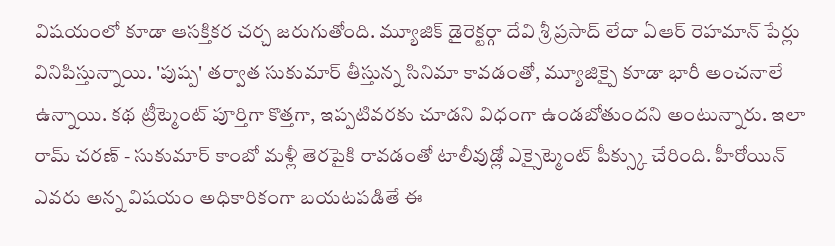విషయంలో కూడా ఆసక్తికర చర్చ జరుగుతోంది. మ్యూజిక్ డైరెక్టర్గా దేవి శ్రీ ప్రసాద్ లేదా ఏఆర్ రెహమాన్ పేర్లు వినిపిస్తున్నాయి. 'పుష్ప' తర్వాత సుకుమార్ తీస్తున్న సినిమా కావడంతో, మ్యూజిక్పై కూడా భారీ అంచనాలే ఉన్నాయి. కథ ట్రీట్మెంట్ పూర్తిగా కొత్తగా, ఇప్పటివరకు చూడని విధంగా ఉండబోతుందని అంటున్నారు. ఇలా రామ్ చరణ్ - సుకుమార్ కాంబో మళ్లీ తెరపైకి రావడంతో టాలీవుడ్లో ఎక్సైట్మెంట్ పీక్స్కు చేరింది. హీరోయిన్ ఎవరు అన్న విషయం అధికారికంగా బయటపడితే ఈ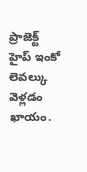ప్రాజెక్ట్ హైప్ ఇంకో లెవల్కు వెళ్లడం ఖాయం.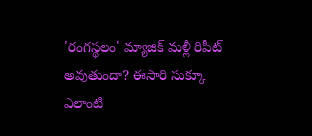'రంగస్థలం' మ్యాజిక్ మళ్లీ రిపీట్ అవుతుందా? ఈసారి సుక్కూ ఎలాంటి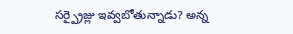సర్ప్రైజ్లు ఇవ్వబోతున్నాడు? అన్న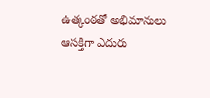ఉత్కంఠతో అభిమానులు ఆసక్తిగా ఎదురు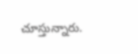చూస్తున్నారు.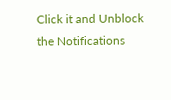Click it and Unblock the Notifications